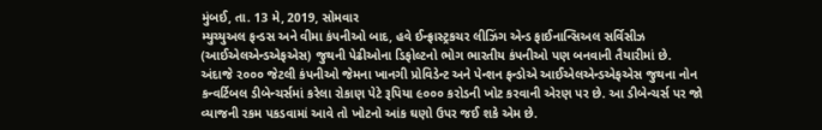મુંબઈ, તા. 13 મે, 2019, સોમવાર
મ્યુચ્યુઅલ ફન્ડસ અને વીમા કંપનીઓ બાદ, હવે ઈન્ફ્રાસ્ટ્રકચર લીઝિંગ એન્ડ ફાઈનાન્સિઅલ સર્વિસીઝ (આઈએલએન્ડએફએસ) જુથની પેઢીઓના ડિફોલ્ટનો ભોગ ભારતીય કંપનીઓ પણ બનવાની તૈયારીમાં છે.
અંદાજે ૨૦૦૦ જેટલી કંપનીઓ જેમના ખાનગી પ્રોવિડેન્ટ અને પેન્શન ફન્ડોએ આઈએલએન્ડએફએસ જુથના નોન કન્વર્ટિબલ ડીબેન્ચર્સમાં કરેલા રોકાણ પેટે રૂપિયા ૯૦૦૦ કરોડની ખોટ કરવાની એરણ પર છે. આ ડીબેન્ચર્સ પર જો વ્યાજની રકમ પકડવામાં આવે તો ખોટનો આંક ઘણો ઉપર જઈ શકે એમ છે.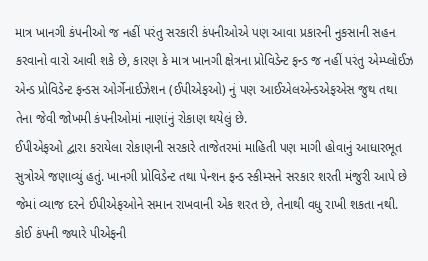માત્ર ખાનગી કંપનીઓ જ નહીં પરંતુ સરકારી કંપનીઓએ પણ આવા પ્રકારની નુકસાની સહન કરવાનો વારો આવી શકે છે, કારણ કે માત્ર ખાનગી ક્ષેત્રના પ્રોવિડેન્ટ ફન્ડ જ નહીં પરંતુ એમ્પ્લોઈઝ એન્ડ પ્રોવિડેન્ટ ફન્ડસ ઓર્ગેનાઈઝેશન (ઈપીએફઓ) નું પણ આઈએલએન્ડએફએસ જુથ તથા તેના જેવી જોખમી કંપનીઓમાં નાણાંનું રોકાણ થયેલું છે.
ઈપીએફઓ દ્વારા કરાયેલા રોકાણની સરકારે તાજેતરમાં માહિતી પણ માગી હોવાનું આધારભૂત સુત્રોએ જણાવ્યું હતું. ખાનગી પ્રોવિડેન્ટ તથા પેન્શન ફન્ડ સ્કીમ્સને સરકાર શરતી મંજુરી આપે છે જેમાં વ્યાજ દરને ઈપીએફઓને સમાન રાખવાની એક શરત છે, તેનાથી વધુ રાખી શકતા નથી.
કોઈ કંપની જ્યારે પીએફની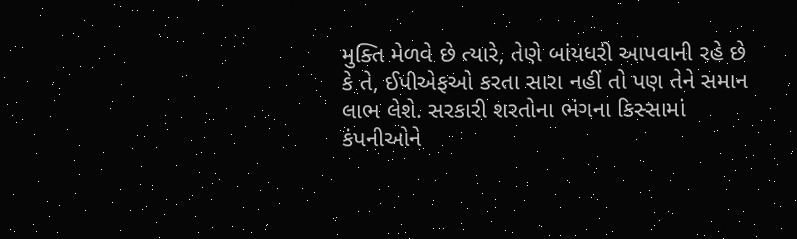મુક્તિ મેળવે છે ત્યારે, તેણે બાંયધરી આપવાની રહે છે કે તે, ઈપીએફઓ કરતા સારા નહીં તો પણ તેને સમાન લાભ લેશે. સરકારી શરતોના ભંગના કિસ્સામાં કંપનીઓને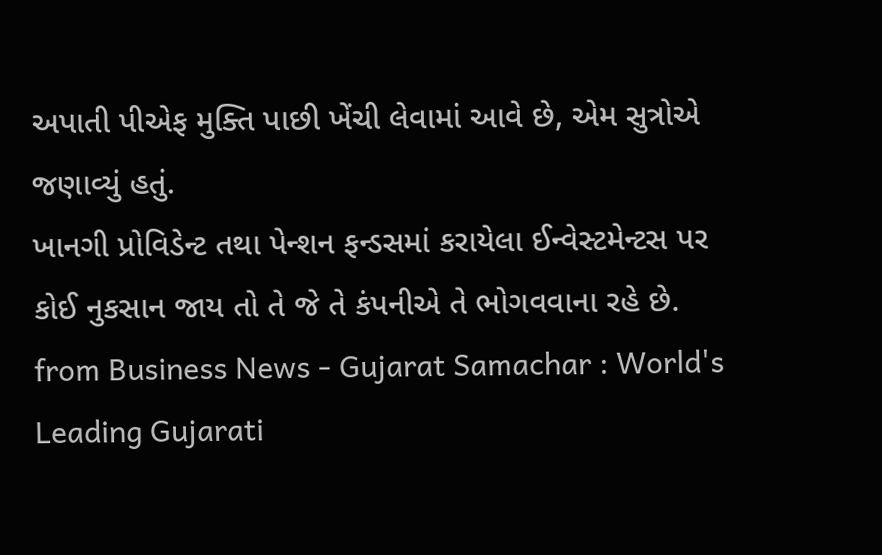અપાતી પીએફ મુક્તિ પાછી ખેંચી લેવામાં આવે છે, એમ સુત્રોએ જણાવ્યું હતું.
ખાનગી પ્રોવિડેન્ટ તથા પેન્શન ફન્ડસમાં કરાયેલા ઈન્વેસ્ટમેન્ટસ પર કોઈ નુકસાન જાય તો તે જે તે કંપનીએ તે ભોગવવાના રહે છે.
from Business News - Gujarat Samachar : World's Leading Gujarati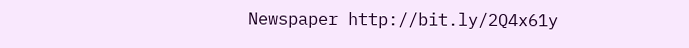Newspaper http://bit.ly/2Q4x61y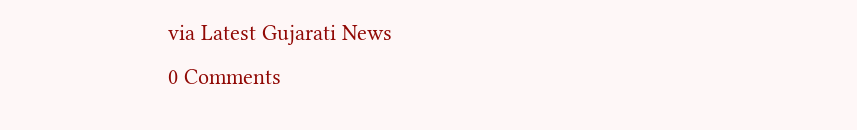via Latest Gujarati News
0 Comments